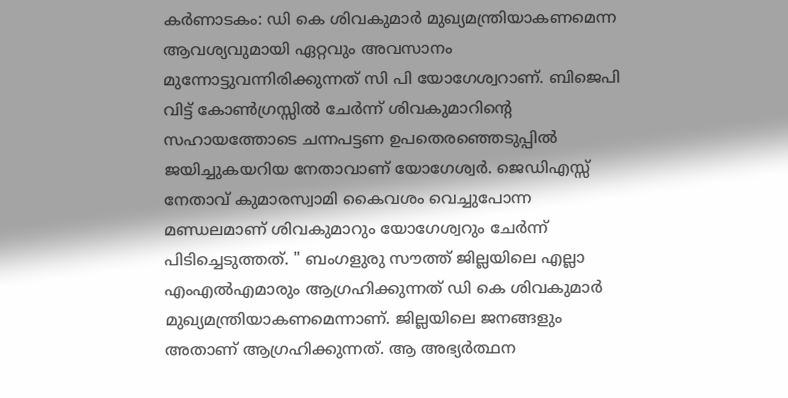കർണാടകം: ഡി കെ ശിവകുമാർ മുഖ്യമന്ത്രിയാകണമെന്ന ആവശ്യവുമായി ഏറ്റവും അവസാനം മുന്നോട്ടുവന്നിരിക്കുന്നത് സി പി യോഗേശ്വറാണ്. ബിജെപി വിട്ട് കോൺഗ്രസ്സിൽ ചേർന്ന് ശിവകുമാറിന്റെ സഹായത്തോടെ ചന്നപട്ടണ ഉപതെരഞ്ഞെടുപ്പിൽ ജയിച്ചുകയറിയ നേതാവാണ് യോഗേശ്വർ. ജെഡിഎസ്സ് നേതാവ് കുമാരസ്വാമി കൈവശം വെച്ചുപോന്ന മണ്ഡലമാണ് ശിവകുമാറും യോഗേശ്വറും ചേർന്ന് പിടിച്ചെടുത്തത്. " ബംഗളുരു സൗത്ത് ജില്ലയിലെ എല്ലാ എംഎൽഎമാരും ആഗ്രഹിക്കുന്നത് ഡി കെ ശിവകുമാർ മുഖ്യമന്ത്രിയാകണമെന്നാണ്. ജില്ലയിലെ ജനങ്ങളും അതാണ് ആഗ്രഹിക്കുന്നത്. ആ അഭ്യർത്ഥന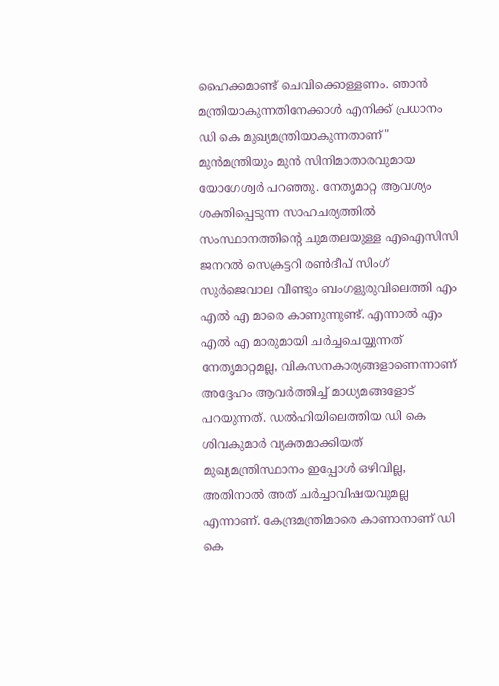ഹൈക്കമാണ്ട് ചെവിക്കൊള്ളണം. ഞാൻ മന്ത്രിയാകുന്നതിനേക്കാൾ എനിക്ക് പ്രധാനം ഡി കെ മുഖ്യമന്ത്രിയാകുന്നതാണ്" മുൻമന്ത്രിയും മുൻ സിനിമാതാരവുമായ യോഗേശ്വർ പറഞ്ഞു. നേതൃമാറ്റ ആവശ്യം ശക്തിപ്പെടുന്ന സാഹചര്യത്തിൽ സംസ്ഥാനത്തിന്റെ ചുമതലയുള്ള എഐസിസി ജനറൽ സെക്രട്ടറി രൺദീപ് സിംഗ് സുർജെവാല വീണ്ടും ബംഗളുരുവിലെത്തി എം എൽ എ മാരെ കാണുന്നുണ്ട്. എന്നാൽ എം എൽ എ മാരുമായി ചർച്ചചെയ്യുന്നത് നേതൃമാറ്റമല്ല, വികസനകാര്യങ്ങളാണെന്നാണ് അദ്ദേഹം ആവർത്തിച്ച് മാധ്യമങ്ങളോട് പറയുന്നത്. ഡൽഹിയിലെത്തിയ ഡി കെ ശിവകുമാർ വ്യക്തമാക്കിയത് മുഖ്യമന്ത്രിസ്ഥാനം ഇപ്പോൾ ഒഴിവില്ല, അതിനാൽ അത് ചർച്ചാവിഷയവുമല്ല എന്നാണ്. കേന്ദ്രമന്ത്രിമാരെ കാണാനാണ് ഡി കെ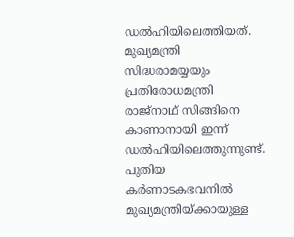ഡൽഹിയിലെത്തിയത്. മുഖ്യമന്ത്രി സിദ്ധരാമയ്യയും പ്രതിരോധമന്ത്രി രാജ്നാഥ് സിങ്ങിനെ കാണാനായി ഇന്ന് ഡൽഹിയിലെത്തുന്നുണ്ട്. പുതിയ കർണാടകഭവനിൽ മുഖ്യമന്ത്രിയ്ക്കായുള്ള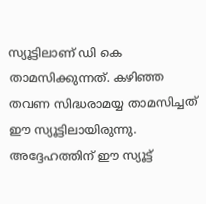സ്യൂട്ടിലാണ് ഡി കെ താമസിക്കുന്നത്. കഴിഞ്ഞ തവണ സിദ്ധരാമയ്യ താമസിച്ചത് ഈ സ്യൂട്ടിലായിരുന്നു. അദ്ദേഹത്തിന് ഈ സ്യൂട്ട്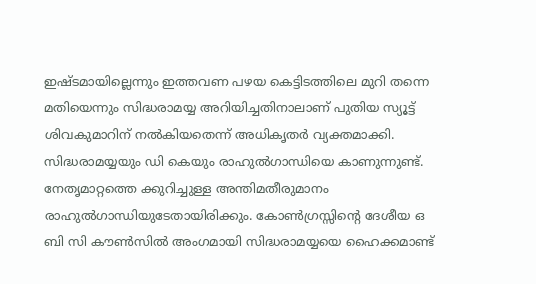ഇഷ്ടമായില്ലെന്നും ഇത്തവണ പഴയ കെട്ടിടത്തിലെ മുറി തന്നെ മതിയെന്നും സിദ്ധരാമയ്യ അറിയിച്ചതിനാലാണ് പുതിയ സ്യൂട്ട് ശിവകുമാറിന് നൽകിയതെന്ന് അധികൃതർ വ്യക്തമാക്കി. സിദ്ധരാമയ്യയും ഡി കെയും രാഹുൽഗാന്ധിയെ കാണുന്നുണ്ട്. നേതൃമാറ്റത്തെ ക്കുറിച്ചുള്ള അന്തിമതീരുമാനം രാഹുൽഗാന്ധിയുടേതായിരിക്കും. കോൺഗ്രസ്സിന്റെ ദേശീയ ഒ ബി സി കൗൺസിൽ അംഗമായി സിദ്ധരാമയ്യയെ ഹൈക്കമാണ്ട്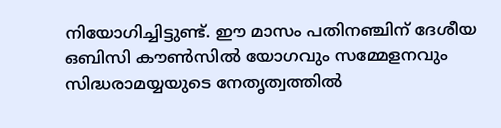നിയോഗിച്ചിട്ടുണ്ട്. ഈ മാസം പതിനഞ്ചിന് ദേശീയ ഒബിസി കൗൺസിൽ യോഗവും സമ്മേളനവും സിദ്ധരാമയ്യയുടെ നേതൃത്വത്തിൽ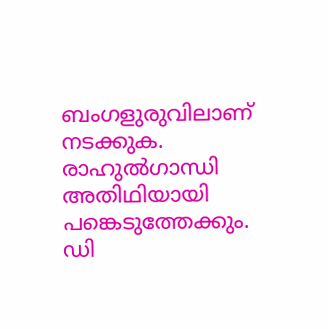ബംഗളുരുവിലാണ് നടക്കുക. രാഹുൽഗാന്ധി അതിഥിയായി പങ്കെടുത്തേക്കും. ഡി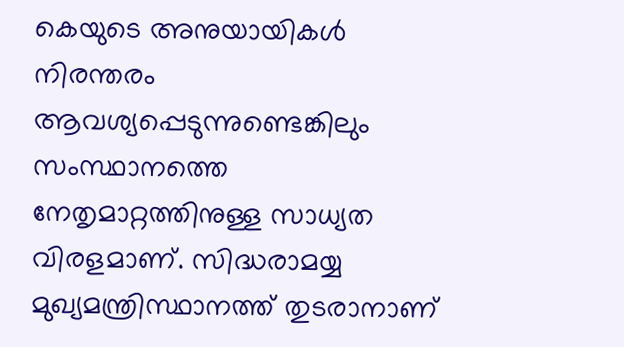കെയുടെ അനുയായികൾ നിരന്തരം ആവശ്യപ്പെടുന്നുണ്ടെങ്കിലും സംസ്ഥാനത്തെ നേതൃമാറ്റത്തിനുള്ള സാധ്യത വിരളമാണ്. സിദ്ധരാമയ്യ മുഖ്യമന്ത്രിസ്ഥാനത്ത് തുടരാനാണ്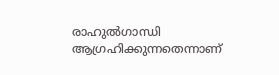രാഹുൽഗാന്ധി ആഗ്രഹിക്കുന്നതെന്നാണ്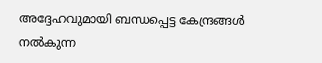അദ്ദേഹവുമായി ബന്ധപ്പെട്ട കേന്ദ്രങ്ങൾ നൽകുന്ന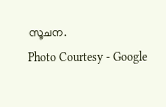സൂചന.
Photo Courtesy - Google